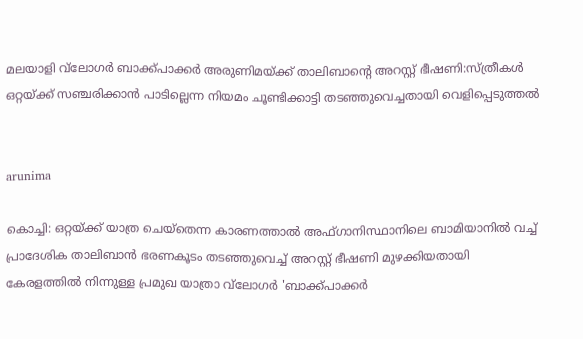മലയാളി വ്‌ലോഗര്‍ ബാക്ക്പാക്കര്‍ അരുണിമയ്ക്ക് താലിബാന്റെ അറസ്റ്റ് ഭീഷണി:സ്ത്രീകള്‍ ഒറ്റയ്ക്ക് സഞ്ചരിക്കാന്‍ പാടില്ലെന്ന നിയമം ചൂണ്ടിക്കാട്ടി തടഞ്ഞുവെച്ചതായി വെളിപ്പെടുത്തല്‍


arunima

കൊച്ചി: ഒറ്റയ്ക്ക് യാത്ര ചെയ്‌തെന്ന കാരണത്താല്‍ അഫ്ഗാനിസ്ഥാനിലെ ബാമിയാനില്‍ വച്ച് പ്രാദേശിക താലിബാന്‍ ഭരണകൂടം തടഞ്ഞുവെച്ച് അറസ്റ്റ് ഭീഷണി മുഴക്കിയതായി കേരളത്തില്‍ നിന്നുള്ള പ്രമുഖ യാത്രാ വ്‌ലോഗര്‍ 'ബാക്ക്പാക്കര്‍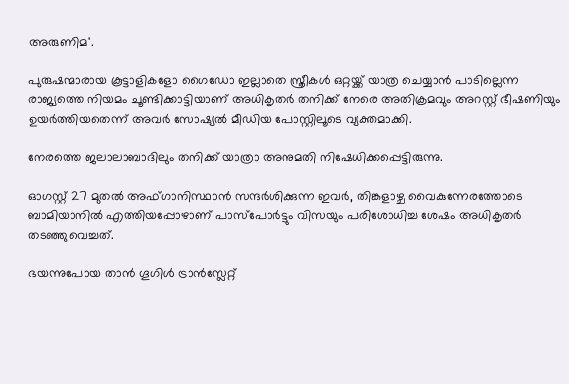അരുണിമ'.

പുരുഷന്മാരായ കൂട്ടാളികളോ ഗൈഡോ ഇല്ലാതെ സ്ത്രീകള്‍ ഒറ്റയ്ക്ക് യാത്ര ചെയ്യാന്‍ പാടില്ലെന്ന രാജ്യത്തെ നിയമം ചൂണ്ടിക്കാട്ടിയാണ് അധികൃതര്‍ തനിക്ക് നേരെ അതിക്രമവും അറസ്റ്റ് ഭീഷണിയും ഉയര്‍ത്തിയതെന്ന് അവര്‍ സോഷ്യല്‍ മീഡിയ പോസ്റ്റിലൂടെ വ്യക്തമാക്കി.

നേരത്തെ ജലാലാബാദിലും തനിക്ക് യാത്രാ അനുമതി നിഷേധിക്കപ്പെട്ടിരുന്നു.

ഓഗസ്റ്റ് 27 മുതല്‍ അഫ്ഗാനിസ്ഥാന്‍ സന്ദര്‍ശിക്കുന്ന ഇവര്‍, തിങ്കളാഴ്ച വൈകുന്നേരത്തോടെ ബാമിയാനില്‍ എത്തിയപ്പോഴാണ് പാസ്പോര്‍ട്ടും വിസയും പരിശോധിച്ച ശേഷം അധികൃതര്‍ തടഞ്ഞുവെച്ചത്.

ഭയന്നുപോയ താന്‍ ഗൂഗിള്‍ ട്രാന്‍സ്ലേറ്റ്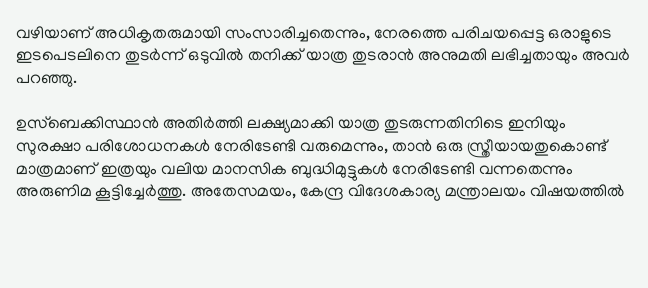വഴിയാണ് അധികൃതരുമായി സംസാരിച്ചതെന്നും, നേരത്തെ പരിചയപ്പെട്ട ഒരാളുടെ ഇടപെടലിനെ തുടര്‍ന്ന് ഒടുവില്‍ തനിക്ക് യാത്ര തുടരാന്‍ അനുമതി ലഭിച്ചതായും അവര്‍ പറഞ്ഞു.

ഉസ്‌ബെക്കിസ്ഥാന്‍ അതിര്‍ത്തി ലക്ഷ്യമാക്കി യാത്ര തുടരുന്നതിനിടെ ഇനിയും സുരക്ഷാ പരിശോധനകള്‍ നേരിടേണ്ടി വരുമെന്നും, താന്‍ ഒരു സ്ത്രീയായതുകൊണ്ട് മാത്രമാണ് ഇത്രയും വലിയ മാനസിക ബുദ്ധിമുട്ടുകള്‍ നേരിടേണ്ടി വന്നതെന്നും അരുണിമ കൂട്ടിച്ചേര്‍ത്തു. അതേസമയം, കേന്ദ്ര വിദേശകാര്യ മന്ത്രാലയം വിഷയത്തില്‍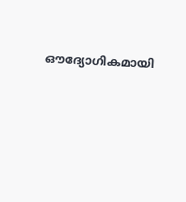ഔദ്യോഗികമായി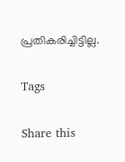പ്രതികരിച്ചിട്ടില്ല.

Tags

Share this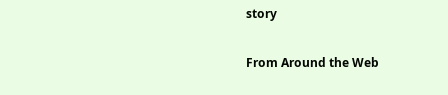story

From Around the Web